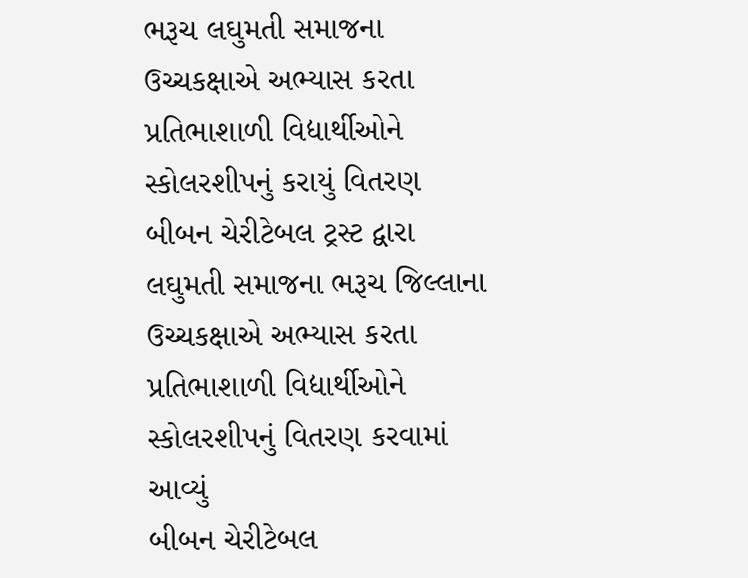ભરૂચ લઘુમતી સમાજના ઉચ્ચકક્ષાએ અભ્યાસ કરતા પ્રતિભાશાળી વિદ્યાર્થીઓને સ્કોલરશીપનું કરાયું વિતરણ
બીબન ચેરીટેબલ ટ્રસ્ટ દ્વારા લઘુમતી સમાજના ભરૂચ જિલ્લાના ઉચ્ચકક્ષાએ અભ્યાસ કરતા પ્રતિભાશાળી વિદ્યાર્થીઓને સ્કોલરશીપનું વિતરણ કરવામાં આવ્યું
બીબન ચેરીટેબલ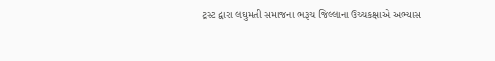ટ્રસ્ટ દ્વારા લઘુમતી સમાજના ભરૂચ જિલ્લાના ઉચ્ચકક્ષાએ અભ્યાસ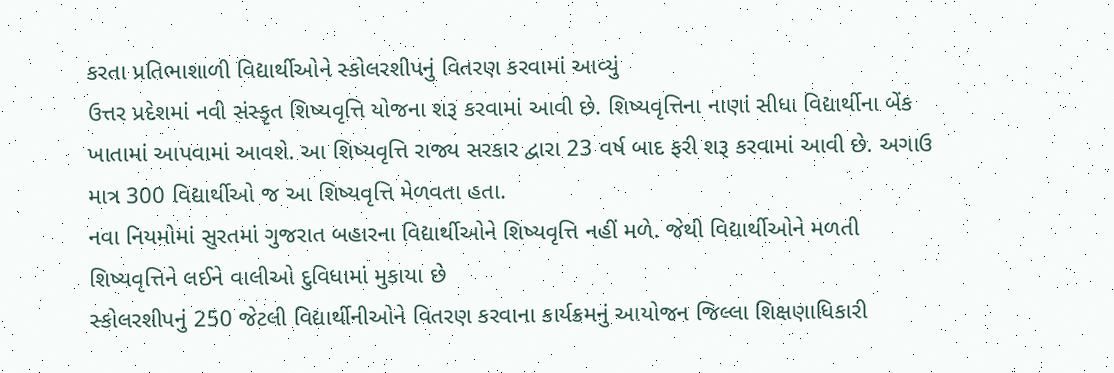કરતા પ્રતિભાશાળી વિદ્યાર્થીઓને સ્કોલરશીપનું વિતરણ કરવામાં આવ્યું
ઉત્તર પ્રદેશમાં નવી સંસ્કૃત શિષ્યવૃત્તિ યોજના શરૂ કરવામાં આવી છે. શિષ્યવૃત્તિના નાણાં સીધા વિદ્યાર્થીના બેંક ખાતામાં આપવામાં આવશે. આ શિષ્યવૃત્તિ રાજ્ય સરકાર દ્વારા 23 વર્ષ બાદ ફરી શરૂ કરવામાં આવી છે. અગાઉ માત્ર 300 વિદ્યાર્થીઓ જ આ શિષ્યવૃત્તિ મેળવતા હતા.
નવા નિયમોમાં સુરતમાં ગુજરાત બહારના વિદ્યાર્થીઓને શિષ્યવૃત્તિ નહીં મળે. જેથી વિદ્યાર્થીઓને મળતી શિષ્યવૃત્તિને લઈને વાલીઓ દુવિધામાં મુકાયા છે
સ્કોલરશીપનું 250 જેટલી વિદ્યાર્થીનીઓને વિતરણ કરવાના કાર્યક્રમનું આયોજન જિલ્લા શિક્ષણાધિકારી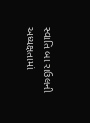સ્વાતિ બા રાઉલની અધ્યક્ષતામાં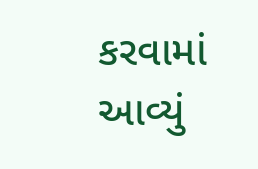કરવામાં આવ્યું